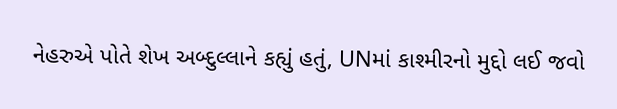નેહરુએ પોતે શેખ અબ્દુલ્લાને કહ્યું હતું, UNમાં કાશ્મીરનો મુદ્દો લઈ જવો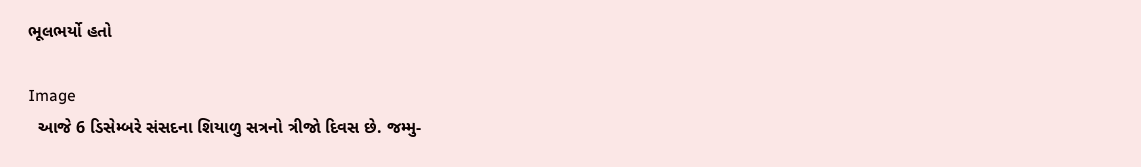ભૂલભર્યો હતો

Image
  આજે 6 ડિસેમ્બરે સંસદના શિયાળુ સત્રનો ત્રીજો દિવસ છે. જમ્મુ-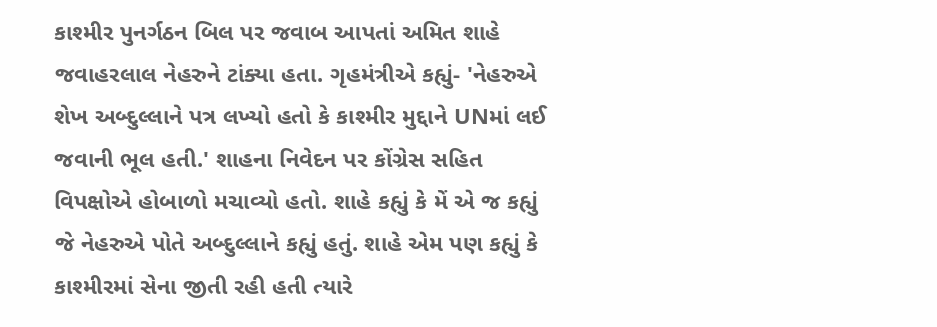કાશ્મીર પુનર્ગઠન બિલ પર જવાબ આપતાં અમિત શાહે જવાહરલાલ નેહરુને ટાંક્યા હતા. ગૃહમંત્રીએ કહ્યું- 'નેહરુએ શેખ અબ્દુલ્લાને પત્ર લખ્યો હતો કે કાશ્મીર મુદ્દાને UNમાં લઈ જવાની ભૂલ હતી.' શાહના નિવેદન પર કોંગ્રેસ સહિત વિપક્ષોએ હોબાળો મચાવ્યો હતો. શાહે કહ્યું કે મેં એ જ કહ્યું જે નેહરુએ પોતે અબ્દુલ્લાને કહ્યું હતું. શાહે એમ પણ કહ્યું કે કાશ્મીરમાં સેના જીતી રહી હતી ત્યારે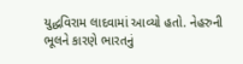યુદ્ધવિરામ લાદવામાં આવ્યો હતો. નેહરુની ભૂલને કારણે ભારતનું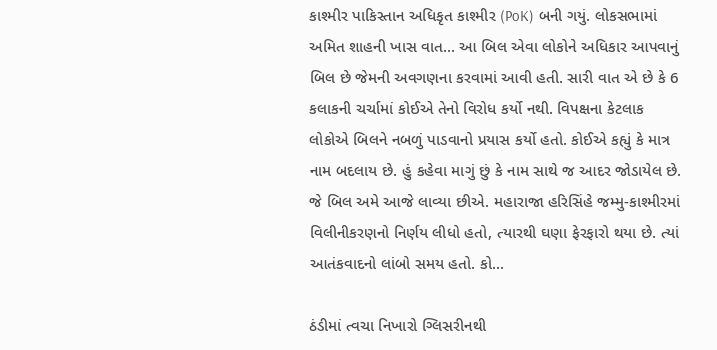કાશ્મીર પાકિસ્તાન અધિકૃત કાશ્મીર (PoK) બની ગયું. લોકસભામાં અમિત શાહની ખાસ વાત... આ બિલ એવા લોકોને અધિકાર આપવાનું બિલ છે જેમની અવગણના કરવામાં આવી હતી. સારી વાત એ છે કે 6 કલાકની ચર્ચામાં કોઈએ તેનો વિરોધ કર્યો નથી. વિપક્ષના કેટલાક લોકોએ બિલને નબળું પાડવાનો પ્રયાસ કર્યો હતો. કોઈએ કહ્યું કે માત્ર નામ બદલાય છે. હું કહેવા માગું છું કે નામ સાથે જ આદર જોડાયેલ છે. જે બિલ અમે આજે લાવ્યા છીએ. મહારાજા હરિસિંહે જમ્મુ-કાશ્મીરમાં વિલીનીકરણનો નિર્ણય લીધો હતો, ત્યારથી ઘણા ફેરફારો થયા છે. ત્યાં આતંકવાદનો લાંબો સમય હતો. કો...

ઠંડીમાં ત્વચા નિખારો ગ્લિસરીનથી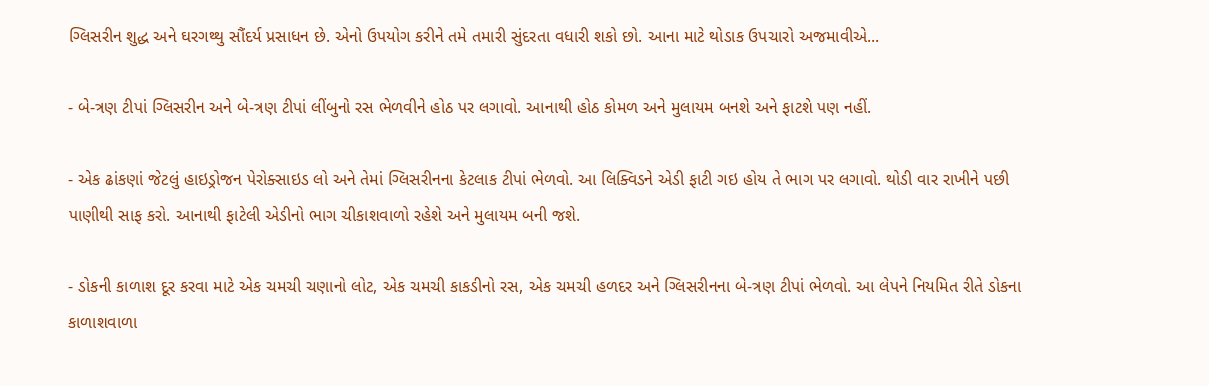ગ્લિસરીન શુદ્ધ અને ઘરગથ્થુ સૌંદર્ય પ્રસાધન છે. એનો ઉપયોગ કરીને તમે તમારી સુંદરતા વધારી શકો છો. આના માટે થોડાક ઉપચારો અજમાવીએ...

- બે-ત્રણ ટીપાં ગ્લિસરીન અને બે-ત્રણ ટીપાં લીંબુનો રસ ભેળવીને હોઠ પર લગાવો. આનાથી હોઠ કોમળ અને મુલાયમ બનશે અને ફાટશે પણ નહીં.

- એક ઢાંકણાં જેટલું હાઇડ્રોજન પેરોક્સાઇડ લો અને તેમાં ગ્લિસરીનના કેટલાક ટીપાં ભેળવો. આ લિક્વિડને એડી ફાટી ગઇ હોય તે ભાગ પર લગાવો. થોડી વાર રાખીને પછી પાણીથી સાફ કરો. આનાથી ફાટેલી એડીનો ભાગ ચીકાશવાળો રહેશે અને મુલાયમ બની જશે.

- ડોકની કાળાશ દૂર કરવા માટે એક ચમચી ચણાનો લોટ, એક ચમચી કાકડીનો રસ, એક ચમચી હળદર અને ગ્લિસરીનના બે-ત્રણ ટીપાં ભેળવો. આ લેપને નિયમિત રીતે ડોકના કાળાશવાળા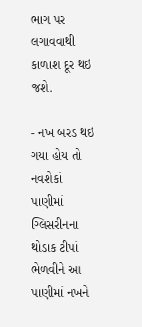ભાગ પર લગાવવાથી કાળાશ દૂર થઇ જશે.

- નખ બરડ થઇ ગયા હોય તો નવશેકાં પાણીમાં ગ્લિસરીનના થોડાક ટીપાં ભેળવીને આ પાણીમાં નખને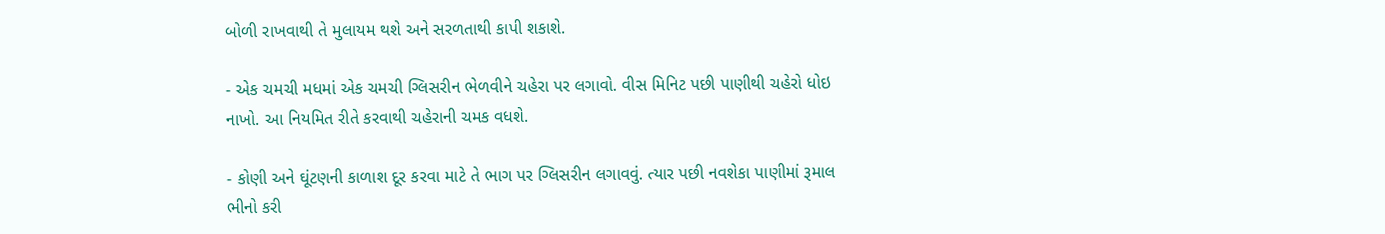બોળી રાખવાથી તે મુલાયમ થશે અને સરળતાથી કાપી શકાશે.

- એક ચમચી મધમાં એક ચમચી ગ્લિસરીન ભેળવીને ચહેરા પર લગાવો. વીસ મિનિટ પછી પાણીથી ચહેરો ધોઇ નાખો. આ નિયમિત રીતે કરવાથી ચહેરાની ચમક વધશે.

- કોણી અને ઘૂંટણની કાળાશ દૂર કરવા માટે તે ભાગ પર ગ્લિસરીન લગાવવું. ત્યાર પછી નવશેકા પાણીમાં રૂમાલ ભીનો કરી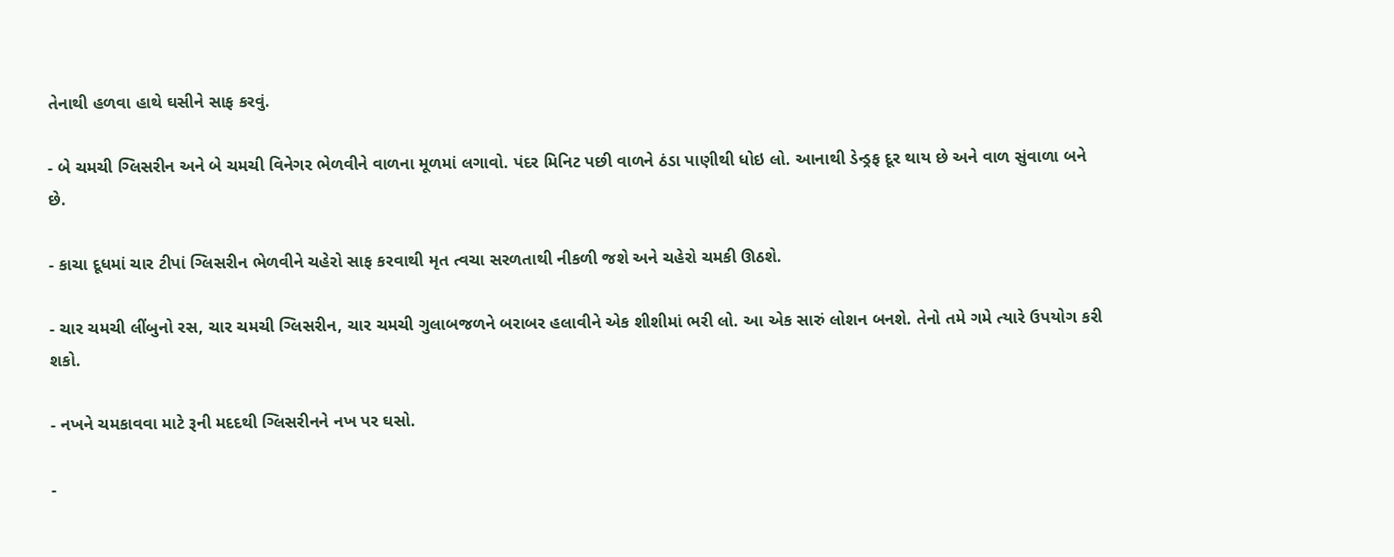તેનાથી હળવા હાથે ઘસીને સાફ કરવું.

- બે ચમચી ગ્લિસરીન અને બે ચમચી વિનેગર ભેળવીને વાળના મૂળમાં લગાવો. પંદર મિનિટ પછી વાળને ઠંડા પાણીથી ધોઇ લો. આનાથી ડેન્ડ્રફ દૂર થાય છે અને વાળ સુંવાળા બને છે.

- કાચા દૂધમાં ચાર ટીપાં ગ્લિસરીન ભેળવીને ચહેરો સાફ કરવાથી મૃત ત્વચા સરળતાથી નીકળી જશે અને ચહેરો ચમકી ઊઠશે.

- ચાર ચમચી લીંબુનો રસ, ચાર ચમચી ગ્લિસરીન, ચાર ચમચી ગુલાબજળને બરાબર હલાવીને એક શીશીમાં ભરી લો. આ એક સારું લોશન બનશે. તેનો તમે ગમે ત્યારે ઉપયોગ કરી શકો.

- નખને ચમકાવવા માટે રૂની મદદથી ગ્લિસરીનને નખ પર ઘસો.

-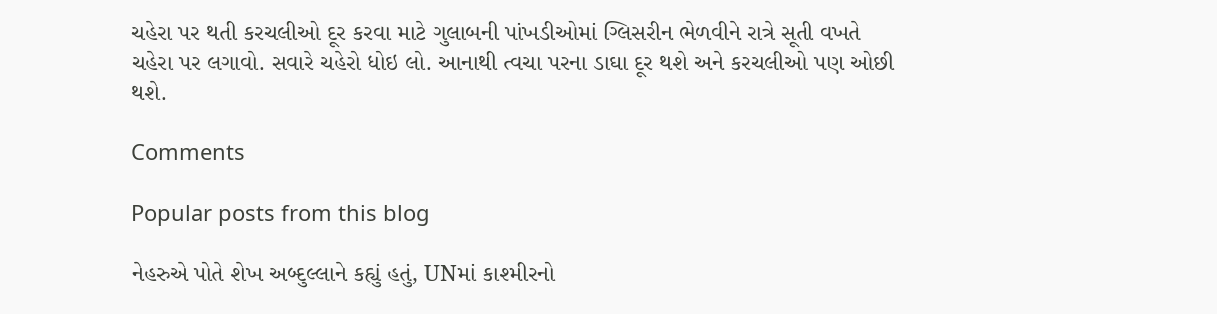ચહેરા પર થતી કરચલીઓ દૂર કરવા માટે ગુલાબની પાંખડીઓમાં ગ્લિસરીન ભેળવીને રાત્રે સૂતી વખતે ચહેરા પર લગાવો. સવારે ચહેરો ધોઇ લો. આનાથી ત્વચા પરના ડાઘા દૂર થશે અને કરચલીઓ પણ ઓછી થશે.

Comments

Popular posts from this blog

નેહરુએ પોતે શેખ અબ્દુલ્લાને કહ્યું હતું, UNમાં કાશ્મીરનો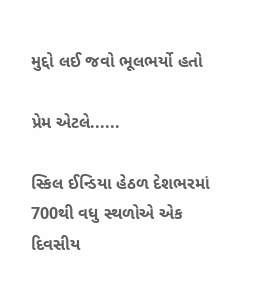મુદ્દો લઈ જવો ભૂલભર્યો હતો

પ્રેમ એટલે......

સ્કિલ ઈન્ડિયા હેઠળ દેશભરમાં 700થી વધુ સ્થળોએ એક દિવસીય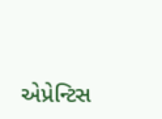એપ્રેન્ટિસ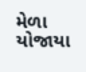મેળા યોજાયા